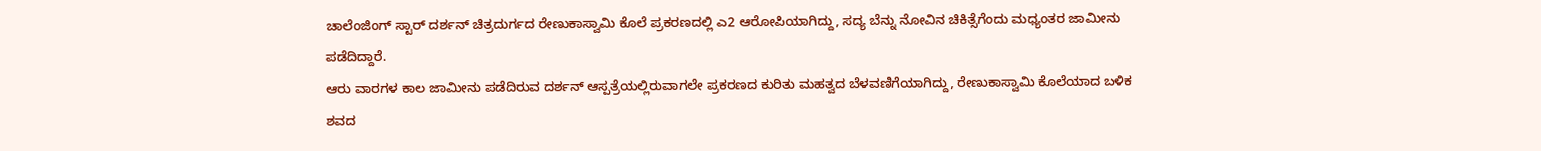ಚಾಲೆಂಜಿಂಗ್ ಸ್ಟಾರ್ ದರ್ಶನ್ ಚಿತ್ರದುರ್ಗದ ರೇಣುಕಾಸ್ವಾಮಿ ಕೊಲೆ ಪ್ರಕರಣದಲ್ಲಿ ಎ2 ಆರೋಪಿಯಾಗಿದ್ದು, ಸದ್ಯ ಬೆನ್ನು ನೋವಿನ ಚಿಕಿತ್ಸೆಗೆಂದು ಮಧ್ಯಂತರ ಜಾಮೀನು ಪಡೆದಿದ್ದಾರೆ.
ಆರು ವಾರಗಳ ಕಾಲ ಜಾಮೀನು ಪಡೆದಿರುವ ದರ್ಶನ್ ಆಸ್ಪತ್ರೆಯಲ್ಲಿರುವಾಗಲೇ ಪ್ರಕರಣದ ಕುರಿತು ಮಹತ್ವದ ಬೆಳವಣಿಗೆಯಾಗಿದ್ದು, ರೇಣುಕಾಸ್ವಾಮಿ ಕೊಲೆಯಾದ ಬಳಿಕ ಶವದ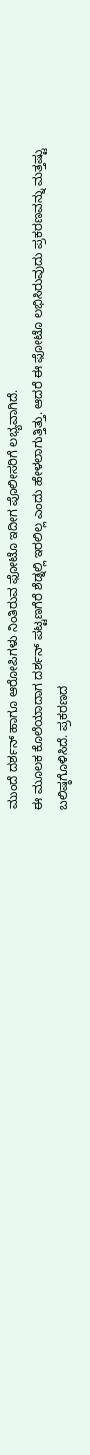ಮುಂದೆ ದರ್ಶನ್ ಹಾಗೂ ಆರೋಪಿಗಳು ನಿಂತಿರುವ ಫೋಟೊ ಇದೀಗ ಪೊಲೀಸರಿಗೆ ಲಭ್ಯವಾಗಿದೆ.
ಈ ಮೂಲಕ ಕೊಲೆಯಾದಾಗ ದರ್ಶನ್ ಪಟ್ಟಣಗೆರೆ ಶೆಡ್ನಲ್ಲಿ ಇರಲಿಲ್ಲ ಎಂದು ಹೇಳಲಾಗುತ್ತಿತ್ತು. ಆದರೆ ಈ ಫೋಟೊ ಲಭಿಸಿರುವುದು ಪ್ರಕರಣವನ್ನು ಮತ್ತಷ್ಟು ಬಲಿಷ್ಠಗೊಳಿಸಿದೆ. ಪ್ರಕರಣದ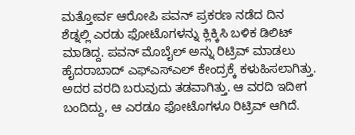ಮತ್ತೋರ್ವ ಆರೋಪಿ ಪವನ್ ಪ್ರಕರಣ ನಡೆದ ದಿನ ಶೆಡ್ನಲ್ಲಿ ಎರಡು ಫೋಟೊಗಳನ್ನು ಕ್ಲಿಕ್ಕಿಸಿ ಬಳಿಕ ಡಿಲಿಟ್ ಮಾಡಿದ್ದ. ಪವನ್ ಮೊಬೈಲ್ ಅನ್ನು ರಿಟ್ರಿವ್ ಮಾಡಲು ಹೈದರಾಬಾದ್ ಎಫ್ಎಸ್ಎಲ್ ಕೇಂದ್ರಕ್ಕೆ ಕಳುಹಿಸಲಾಗಿತ್ತು.
ಅದರ ವರದಿ ಬರುವುದು ತಡವಾಗಿತ್ತು. ಆ ವರದಿ ಇದೀಗ ಬಂದಿದ್ದು, ಆ ಎರಡೂ ಫೋಟೊಗಳೂ ರಿಟ್ರಿವ್ ಆಗಿದೆ.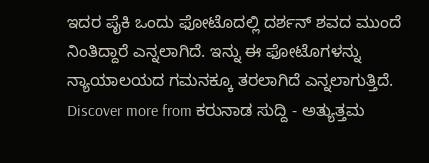ಇದರ ಪೈಕಿ ಒಂದು ಫೋಟೊದಲ್ಲಿ ದರ್ಶನ್ ಶವದ ಮುಂದೆ ನಿಂತಿದ್ದಾರೆ ಎನ್ನಲಾಗಿದೆ. ಇನ್ನು ಈ ಫೋಟೊಗಳನ್ನು ನ್ಯಾಯಾಲಯದ ಗಮನಕ್ಕೂ ತರಲಾಗಿದೆ ಎನ್ನಲಾಗುತ್ತಿದೆ.
Discover more from ಕರುನಾಡ ಸುದ್ದಿ - ಅತ್ಯುತ್ತಮ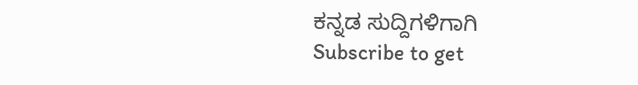ಕನ್ನಡ ಸುದ್ದಿಗಳಿಗಾಗಿ
Subscribe to get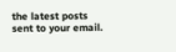the latest posts sent to your email.